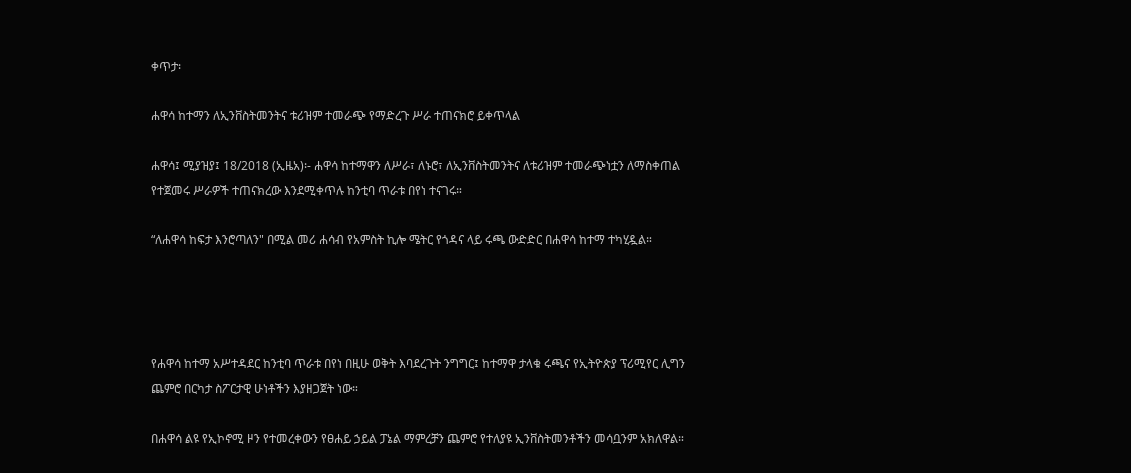ቀጥታ፡

ሐዋሳ ከተማን ለኢንቨስትመንትና ቱሪዝም ተመራጭ የማድረጉ ሥራ ተጠናክሮ ይቀጥላል

ሐዋሳ፤ ሚያዝያ፤ 18/2018 (ኢዜአ)፡- ሐዋሳ ከተማዋን ለሥራ፣ ለኑሮ፣ ለኢንቨስትመንትና ለቱሪዝም ተመራጭነቷን ለማስቀጠል የተጀመሩ ሥራዎች ተጠናክረው እንደሚቀጥሉ ከንቲባ ጥራቱ በየነ ተናገሩ።

“ለሐዋሳ ከፍታ እንሮጣለን" በሚል መሪ ሐሳብ የአምስት ኪሎ ሜትር የጎዳና ላይ ሩጫ ውድድር በሐዋሳ ከተማ ተካሂዷል።




የሐዋሳ ከተማ አሥተዳደር ከንቲባ ጥራቱ በየነ በዚሁ ወቅት እባደረጉት ንግግር፤ ከተማዋ ታላቁ ሩጫና የኢትዮጵያ ፕሪሚየር ሊግን ጨምሮ በርካታ ስፖርታዊ ሁነቶችን እያዘጋጀት ነው።

በሐዋሳ ልዩ የኢኮኖሚ ዞን የተመረቀውን የፀሐይ ኃይል ፓኔል ማምረቻን ጨምሮ የተለያዩ ኢንቨስትመንቶችን መሳቧንም አክለዋል።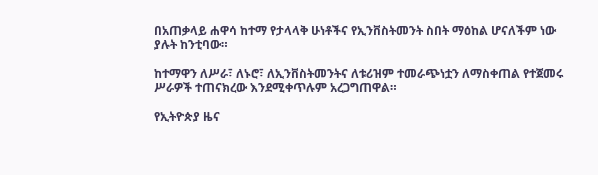በአጠቃላይ ሐዋሳ ከተማ የታላላቅ ሁነቶችና የኢንቨስትመንት ስበት ማዕከል ሆናለችም ነው ያሉት ከንቲባው።

ከተማዋን ለሥራ፣ ለኑሮ፣ ለኢንቨስትመንትና ለቱሪዝም ተመራጭነቷን ለማስቀጠል የተጀመሩ ሥራዎች ተጠናክረው እንደሚቀጥሉም አረጋግጠዋል።

የኢትዮጵያ ዜና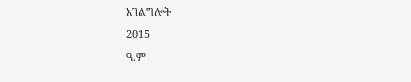አገልግሎት
2015
ዓ.ም